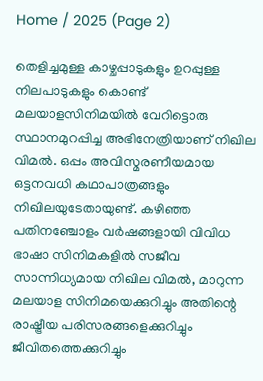Home / 2025 (Page 2)

തെളിച്ചമുള്ള കാഴ്ചപ്പാടുകളും ഉറപ്പുള്ള നിലപാടുകളും കൊണ്ട് മലയാളസിനിമയിൽ വേറിട്ടൊരു സ്ഥാനമുറപ്പിച്ച അഭിനേത്രിയാണ് നിഖില വിമൽ. ഒപ്പം അവിസ്മരണീയമായ ഒട്ടനവധി കഥാപാത്രങ്ങളും നിഖിലയുടേതായുണ്ട്. കഴിഞ്ഞ പതിനഞ്ചോളം വർഷങ്ങളായി വിവിധ ഭാഷാ സിനിമകളിൽ സജീവ സാന്നിധ്യമായ നിഖില വിമൽ, മാറുന്ന മലയാള സിനിമയെക്കുറിച്ചും അതിന്റെ രാഷ്ട്രീയ പരിസരങ്ങളെക്കുറിച്ചും ജീവിതത്തെക്കുറിച്ചും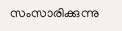സംസാരിക്കുന്നു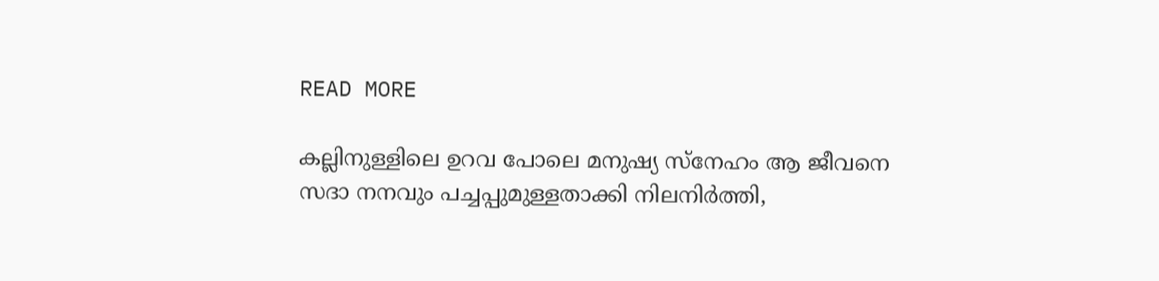READ MORE

കല്ലിനുള്ളിലെ ഉറവ പോലെ മനുഷ്യ സ്നേഹം ആ ജീവനെ സദാ നനവും പച്ചപ്പുമുള്ളതാക്കി നിലനിർത്തി,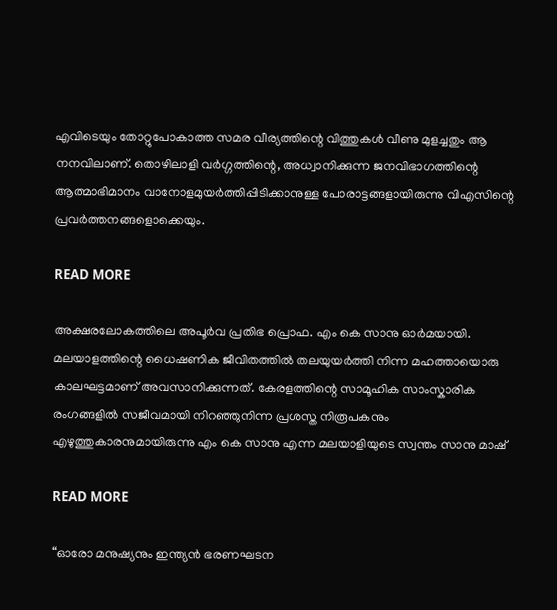എവിടെയും തോറ്റുപോകാത്ത സമര വീര്യത്തിന്റെ വിത്തുകൾ വീണു മുളച്ചതും ആ നനവിലാണ്. തൊഴിലാളി വർഗ്ഗത്തിന്റെ, അധ്വാനിക്കുന്ന ജനവിഭാഗത്തിന്റെ ആത്മാഭിമാനം വാനോളമുയർത്തിപ്പിടിക്കാനുള്ള പോരാട്ടങ്ങളായിരുന്നു വിഎസിന്റെ പ്രവർത്തനങ്ങളൊക്കെയും.

READ MORE

അക്ഷരലോകത്തിലെ അപൂർവ പ്രതിഭ പ്രൊഫ. എം കെ സാനു ഓർമയായി. മലയാളത്തിന്റെ ധൈഷണിക ജീവിതത്തിൽ തലയുയർത്തി നിന്ന മഹത്തായൊരു കാലഘട്ടമാണ് അവസാനിക്കുന്നത്. കേരളത്തിന്റെ സാമൂഹിക സാംസ്കാരിക രംഗങ്ങളിൽ സജീവമായി നിറഞ്ഞുനിന്ന പ്രശസ്ത നിരൂപകനും എഴുത്തുകാരനുമായിരുന്നു എം കെ സാനു എന്ന മലയാളിയുടെ സ്വന്തം സാനു മാഷ്

READ MORE

“ഓരോ മനുഷ്യനും ഇന്ത്യൻ ഭരണഘടന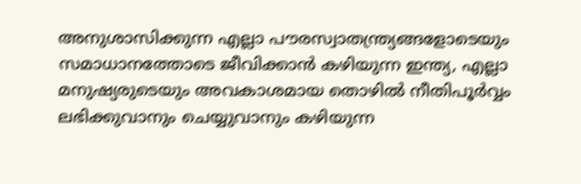അനുശാസിക്കുന്ന എല്ലാ പൗരസ്വാതന്ത്ര്യങ്ങളോടെയും സമാധാനത്തോടെ ജീവിക്കാൻ കഴിയുന്ന ഇന്ത്യ, എല്ലാ മനുഷ്യരുടെയും അവകാശമായ തൊഴിൽ നീതിപൂർവ്വം ലഭിക്കുവാനും ചെയ്യുവാനും കഴിയുന്ന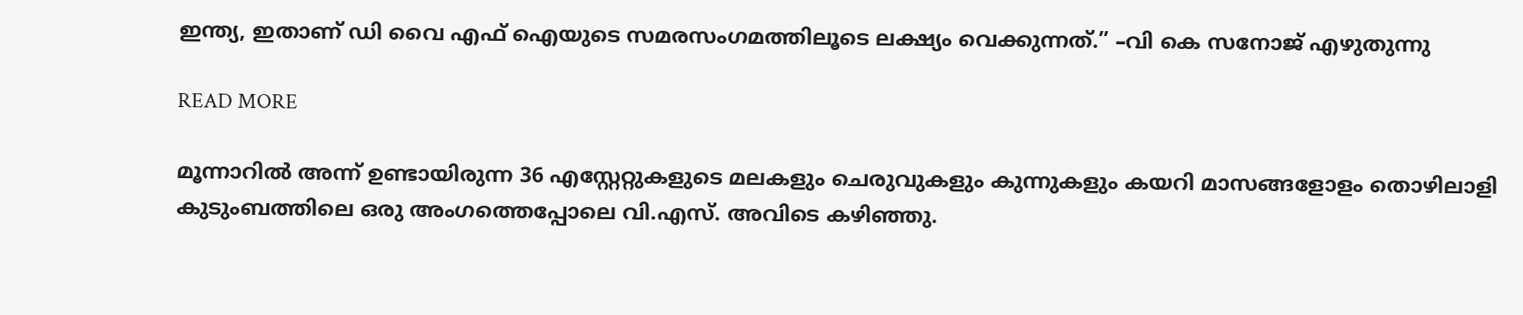ഇന്ത്യ, ഇതാണ് ഡി വൈ എഫ് ഐയുടെ സമരസംഗമത്തിലൂടെ ലക്ഷ്യം വെക്കുന്നത്.” –വി കെ സനോജ് എഴുതുന്നു

READ MORE

മൂന്നാറിൽ അന്ന് ഉണ്ടായിരുന്ന 36 എസ്റ്റേറ്റുകളുടെ മലകളും ചെരുവുകളും കുന്നുകളും കയറി മാസങ്ങളോളം തൊഴിലാളി കുടുംബത്തിലെ ഒരു അംഗത്തെപ്പോലെ വി.എസ്. അവിടെ കഴിഞ്ഞു.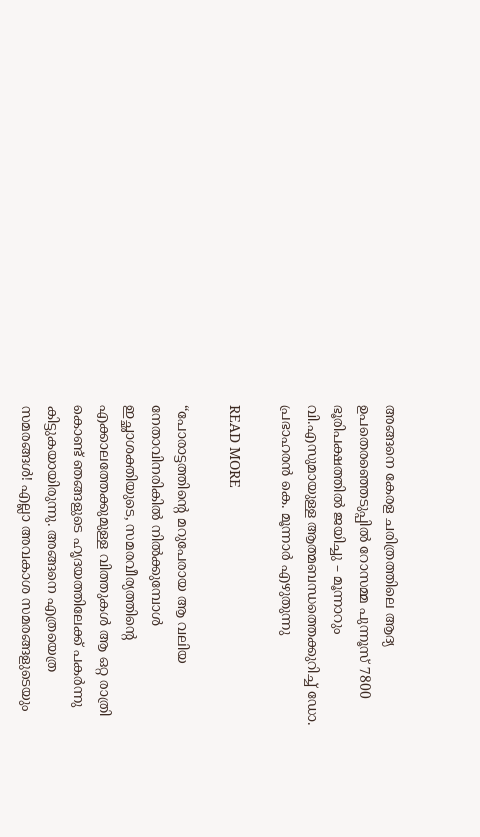അങ്ങനെ കേരള ചരിത്രത്തിലെ ആദ്യ ഉപതെരഞ്ഞെടുപ്പിൽ റോസമ്മ പുന്നൂസ് 7800 ഭൂരിപക്ഷത്തിൽ ജയിച്ചു – മൂന്നാറും വി.എസുമായുള്ള ആത്മബന്ധത്തെക്കുറിച്ച് ഡോ. പ്രഭാഹരൻ കെ. മൂന്നാർ എഴുതുന്നു

READ MORE

“പോരാട്ടത്തിന്റെ മറുപേരായ ആ വലിയ നേതാവിനരികിൽ നിൽക്കുമ്പോൾ ഇച്ഛാശക്തിയുടെ, സമരവീര്യത്തിന്റെ എക്കാലത്തേക്കുമുള്ള വിത്തുകൾ ആ ഒറ്റ രാത്രി കൊണ്ട് ഞങ്ങളുടെ ഹൃദയത്തിലേക്ക് പകർന്നു കിട്ടുകയായിരുന്നു. അങ്ങനെ എത്രയെത്ര സമരങ്ങൾ! എല്ലാ അവകാശ സമരങ്ങളുടെയും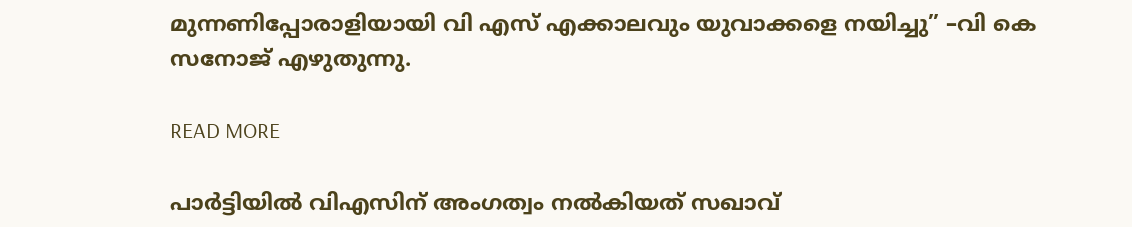മുന്നണിപ്പോരാളിയായി വി എസ് എക്കാലവും യുവാക്കളെ നയിച്ചു” –വി കെ സനോജ് എഴുതുന്നു.

READ MORE

പാർട്ടിയിൽ വിഎസിന് അംഗത്വം നൽകിയത് സഖാവ്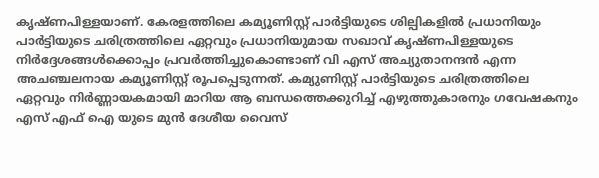കൃഷ്ണപിള്ളയാണ്. കേരളത്തിലെ കമ്യൂണിസ്റ്റ് പാർട്ടിയുടെ ശില്പികളിൽ പ്രധാനിയും പാർട്ടിയുടെ ചരിത്രത്തിലെ ഏറ്റവും പ്രധാനിയുമായ സഖാവ് കൃഷ്‍ണപിള്ളയുടെ നിർദ്ദേശങ്ങൾക്കൊപ്പം പ്രവർത്തിച്ചുകൊണ്ടാണ് വി എസ് അച്യുതാനന്ദൻ എന്ന അചഞ്ചലനായ കമ്യൂണിസ്റ്റ് രൂപപ്പെടുന്നത്. കമ്യുണിസ്റ്റ് പാർട്ടിയുടെ ചരിത്രത്തിലെ ഏറ്റവും നിർണ്ണായകമായി മാറിയ ആ ബന്ധത്തെക്കുറിച്ച് എഴുത്തുകാരനും ഗവേഷകനും എസ് എഫ് ഐ യുടെ മുൻ ദേശീയ വൈസ്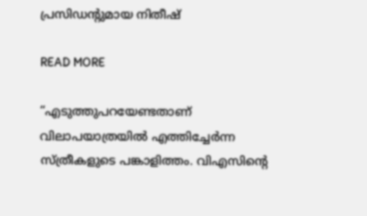പ്രസിഡന്റുമായ നിതീഷ്

READ MORE

“എടുത്തുപറയേണ്ടതാണ് വിലാപയാത്രയിൽ എത്തിച്ചേർന്ന സ്ത്രീകളുടെ പങ്കാളിത്തം. വിഎസിന്റെ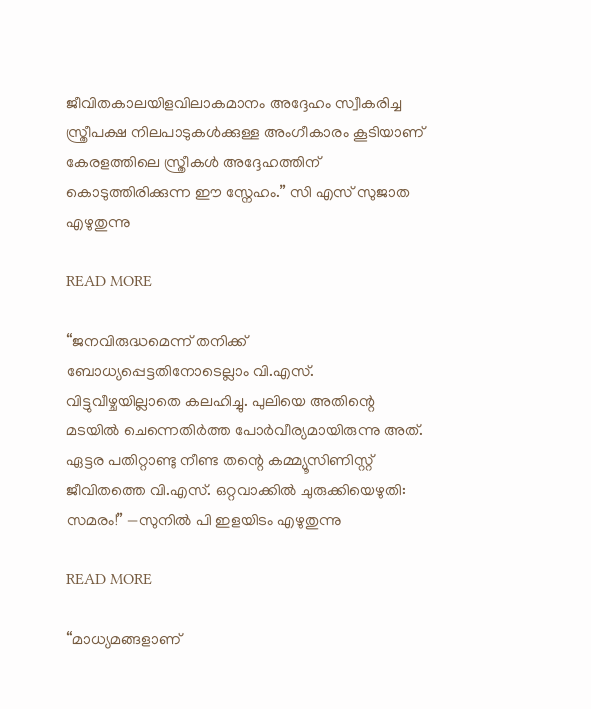ജീവിതകാലയിളവിലാകമാനം അദ്ദേഹം സ്വീകരിച്ച സ്ത്രീപക്ഷ നിലപാടുകൾക്കുള്ള അംഗീകാരം കൂടിയാണ് കേരളത്തിലെ സ്ത്രീകൾ അദ്ദേഹത്തിന് കൊടുത്തിരിക്കുന്ന ഈ സ്നേഹം.” സി എസ് സുജാത എഴുതുന്നു

READ MORE

“ജനവിരുദ്ധമെന്ന് തനിക്ക് ബോധ്യപ്പെട്ടതിനോടെല്ലാം വി.എസ്. വിട്ടുവീഴ്ചയില്ലാതെ കലഹിച്ചു. പുലിയെ അതിന്റെ മടയിൽ ചെന്നെതിർത്ത പോർവീര്യമായിരുന്നു അത്. ഏട്ടര പതിറ്റാണ്ടു നീണ്ട തന്റെ കമ്മ്യൂസിണിസ്റ്റ് ജീവിതത്തെ വി.എസ്. ഒറ്റവാക്കിൽ ചുരുക്കിയെഴുതി: സമരം!” —സുനിൽ പി ഇളയിടം എഴുതുന്നു

READ MORE

“മാധ്യമങ്ങളാണ്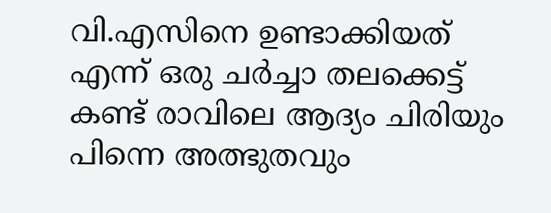വി.എസിനെ ഉണ്ടാക്കിയത് എന്ന് ഒരു ചർച്ചാ തലക്കെട്ട് കണ്ട് രാവിലെ ആദ്യം ചിരിയും പിന്നെ അത്ഭുതവും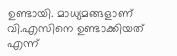ഉണ്ടായി. മാധ്യമങ്ങളാണ് വി.എസിനെ ഉണ്ടാക്കിയത് എന്ന്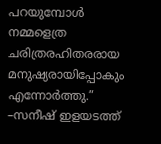പറയുമ്പോൾ നമ്മളെത്ര ചരിത്രരഹിതരരായ മനുഷ്യരായിപ്പോകും എന്നോർത്തു.” –സനീഷ് ഇളയടത്ത്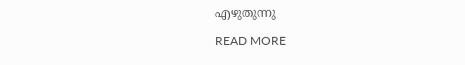എഴുതുന്നു

READ MORE